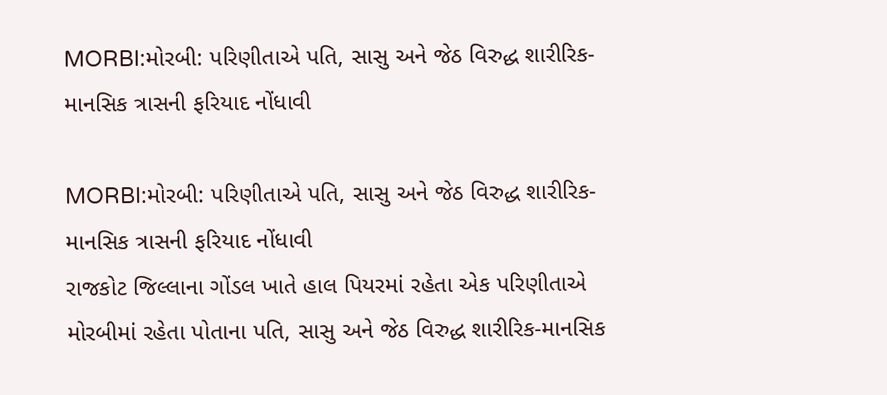MORBI:મોરબી: પરિણીતાએ પતિ, સાસુ અને જેઠ વિરુદ્ધ શારીરિક-માનસિક ત્રાસની ફરિયાદ નોંધાવી

MORBI:મોરબી: પરિણીતાએ પતિ, સાસુ અને જેઠ વિરુદ્ધ શારીરિક-માનસિક ત્રાસની ફરિયાદ નોંધાવી
રાજકોટ જિલ્લાના ગોંડલ ખાતે હાલ પિયરમાં રહેતા એક પરિણીતાએ મોરબીમાં રહેતા પોતાના પતિ, સાસુ અને જેઠ વિરુદ્ધ શારીરિક-માનસિક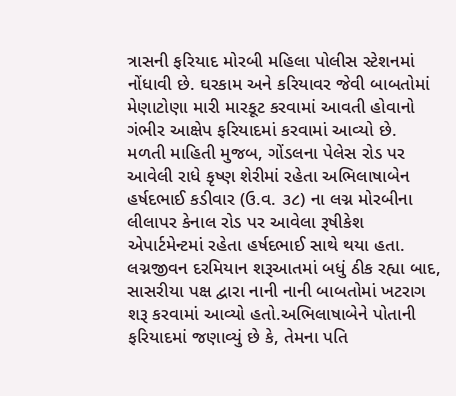ત્રાસની ફરિયાદ મોરબી મહિલા પોલીસ સ્ટેશનમાં નોંધાવી છે. ઘરકામ અને કરિયાવર જેવી બાબતોમાં મેણાટોણા મારી મારકૂટ કરવામાં આવતી હોવાનો ગંભીર આક્ષેપ ફરિયાદમાં કરવામાં આવ્યો છે.
મળતી માહિતી મુજબ, ગોંડલના પેલેસ રોડ પર આવેલી રાધે કૃષ્ણ શેરીમાં રહેતા અભિલાષાબેન હર્ષદભાઈ કડીવાર (ઉ.વ. ૩૮) ના લગ્ન મોરબીના લીલાપર કેનાલ રોડ પર આવેલા રૂષીકેશ એપાર્ટમેન્ટમાં રહેતા હર્ષદભાઈ સાથે થયા હતા. લગ્નજીવન દરમિયાન શરૂઆતમાં બધું ઠીક રહ્યા બાદ, સાસરીયા પક્ષ દ્વારા નાની નાની બાબતોમાં ખટરાગ શરૂ કરવામાં આવ્યો હતો.અભિલાષાબેને પોતાની ફરિયાદમાં જણાવ્યું છે કે, તેમના પતિ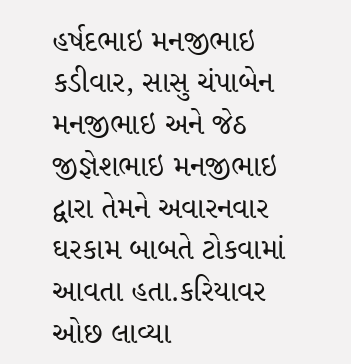હર્ષદભાઇ મનજીભાઇ કડીવાર, સાસુ ચંપાબેન મનજીભાઇ અને જેઠ જીજ્ઞેશભાઇ મનજીભાઇ દ્વારા તેમને અવારનવાર ઘરકામ બાબતે ટોકવામાં આવતા હતા.કરિયાવર ઓછ લાવ્યા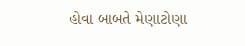હોવા બાબતે મેણાટોણા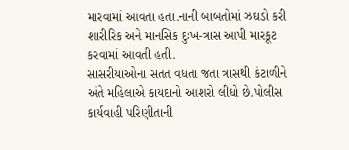મારવામાં આવતા હતા.નાની બાબતોમાં ઝઘડો કરી શારીરિક અને માનસિક દુઃખ-ત્રાસ આપી મારકૂટ કરવામાં આવતી હતી.
સાસરીયાઓના સતત વધતા જતા ત્રાસથી કંટાળીને અંતે મહિલાએ કાયદાનો આશરો લીધો છે.પોલીસ કાર્યવાહી પરિણીતાની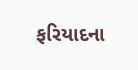ફરિયાદના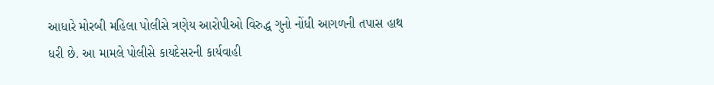આધારે મોરબી મહિલા પોલીસે ત્રણેય આરોપીઓ વિરુદ્ધ ગુનો નોંધી આગળની તપાસ હાથ ધરી છે. આ મામલે પોલીસે કાયદેસરની કાર્યવાહી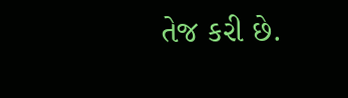તેજ કરી છે.